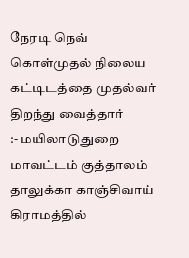நேரடி நெவ் கொள்முதல் நிலைய கட்டிடத்தை முதல்வர் திறந்து வைத்தார்
:- மயிலாடுதுறை மாவட்டம் குத்தாலம் தாலுக்கா காஞ்சிவாய் கிராமத்தில்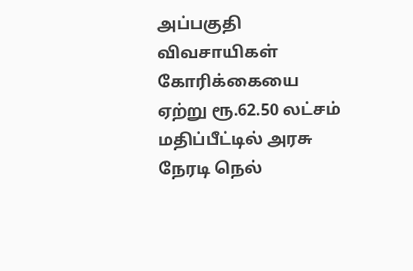அப்பகுதி விவசாயிகள் கோரிக்கையை ஏற்று ரூ.62.50 லட்சம் மதிப்பீட்டில் அரசு நேரடி நெல்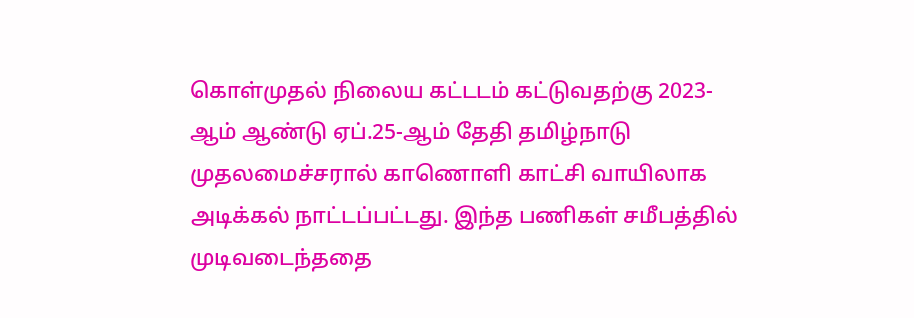கொள்முதல் நிலைய கட்டடம் கட்டுவதற்கு 2023-ஆம் ஆண்டு ஏப்.25-ஆம் தேதி தமிழ்நாடு முதலமைச்சரால் காணொளி காட்சி வாயிலாக அடிக்கல் நாட்டப்பட்டது. இந்த பணிகள் சமீபத்தில் முடிவடைந்ததை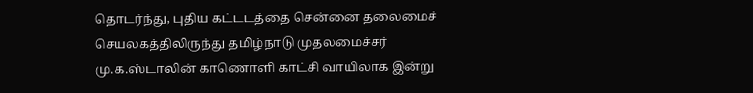தொடர்ந்து, புதிய கட்டடத்தை சென்னை தலைமைச் செயலகத்திலிருந்து தமிழ்நாடு முதலமைச்சர் மு.க.ஸ்டாலின் காணொளி காட்சி வாயிலாக இன்று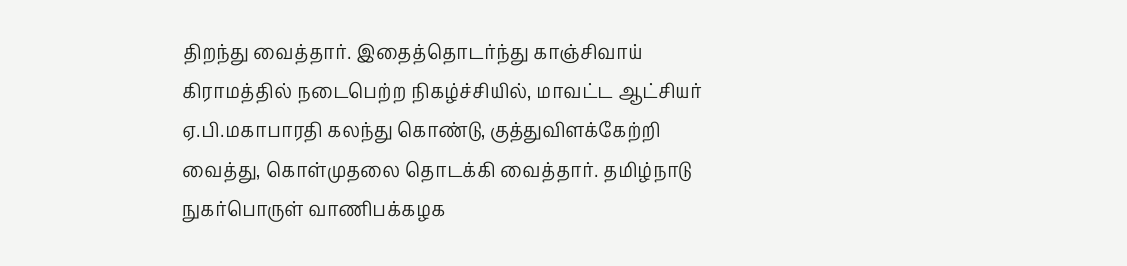திறந்து வைத்தார். இதைத்தொடர்ந்து காஞ்சிவாய் கிராமத்தில் நடைபெற்ற நிகழ்ச்சியில், மாவட்ட ஆட்சியர் ஏ.பி.மகாபாரதி கலந்து கொண்டு, குத்துவிளக்கேற்றி வைத்து, கொள்முதலை தொடக்கி வைத்தார். தமிழ்நாடு நுகர்பொருள் வாணிபக்கழக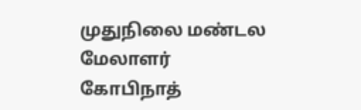முதுநிலை மண்டல மேலாளர் கோபிநாத்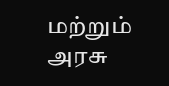மற்றும் அரசு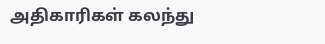அதிகாரிகள் கலந்து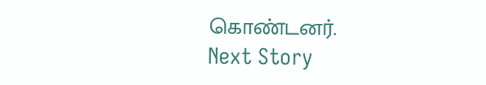கொண்டனர்.
Next Story